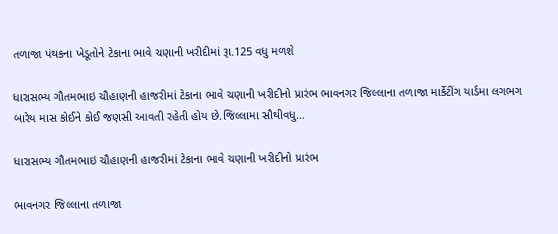તળાજા પંથકના ખેડૂતોને ટેકાના ભાવે ચણાની ખરીદીમાં રૂા.125 વધુ મળશે

ધારાસભ્ય ગૌતમભાઇ ચૌહાણની હાજરીમાં ટેકાના ભાવે ચણાની ખરીદીનો પ્રારંભ ભાવનગર જિલ્લાના તળાજા માર્કેટીંગ યાર્ડમા લગભગ બારેય માસ કોઈને કોઈ જણસી આવતી રહેતી હોય છે.જિલ્લામા સૌથીવધુ…

ધારાસભ્ય ગૌતમભાઇ ચૌહાણની હાજરીમાં ટેકાના ભાવે ચણાની ખરીદીનો પ્રારંભ

ભાવનગર જિલ્લાના તળાજા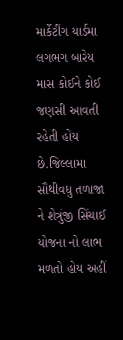માર્કેટીંગ યાર્ડમા લગભગ બારેય માસ કોઈને કોઈ જણસી આવતી રહેતી હોય છે.જિલ્લામા સૌથીવધુ તળાજા ને શેત્રુંજી સિંચાઈ યોજના નો લાભ મળતો હોય અહીં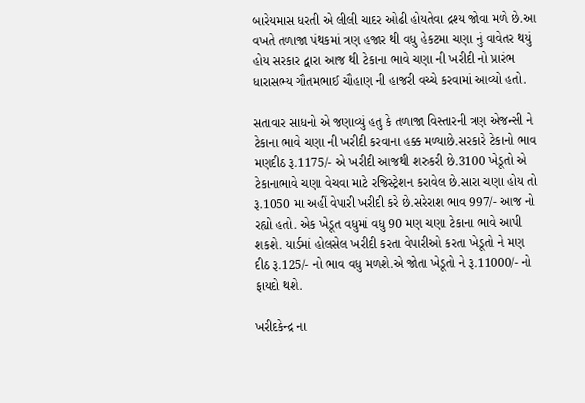બારેયમાસ ધરતી એ લીલી ચાદર ઓઢી હોયતેવા દ્રશ્ય જોવા મળે છે.આ વખતે તળાજા પંથકમાં ત્રણ હજાર થી વધુ હેકટમા ચણા નું વાવેતર થયું હોય સરકાર દ્વારા આજ થી ટેકાના ભાવે ચણા ની ખરીદી નો પ્રારંભ ધારાસભ્ય ગૌતમભાઈ ચૌહાણ ની હાજરી વચ્ચે કરવામાં આવ્યો હતો.

સતાવાર સાધનો એ જણાવ્યું હતુ કે તળાજા વિસ્તારની ત્રણ એજન્સી ને ટેકાના ભાવે ચણા ની ખરીદી કરવાના હક્ક મળ્યાછે.સરકારે ટેકાનો ભાવ મણદીઠ રૂ.1175/- એ ખરીદી આજથી શરુકરી છે.3100 ખેડૂતો એ ટેકાનાભાવે ચણા વેચવા માટે રજિસ્ટ્રેશન કરાવેલ છે.સારા ચણા હોય તો રૂ.1050 મા અહીં વેપારી ખરીદી કરે છે.સરેરાશ ભાવ 997/- આજ નો રહ્યો હતો. એક ખેડૂત વધુમાં વધુ 90 મણ ચણા ટેકાના ભાવે આપી શકશે. યાર્ડમાં હોલસેલ ખરીદી કરતા વેપારીઓ કરતા ખેડૂતો ને મણ દીઠ રૂ.125/- નો ભાવ વધુ મળશે.એ જોતા ખેડૂતો ને રૂ.11000/- નો ફાયદો થશે.

ખરીદકેન્દ્ર ના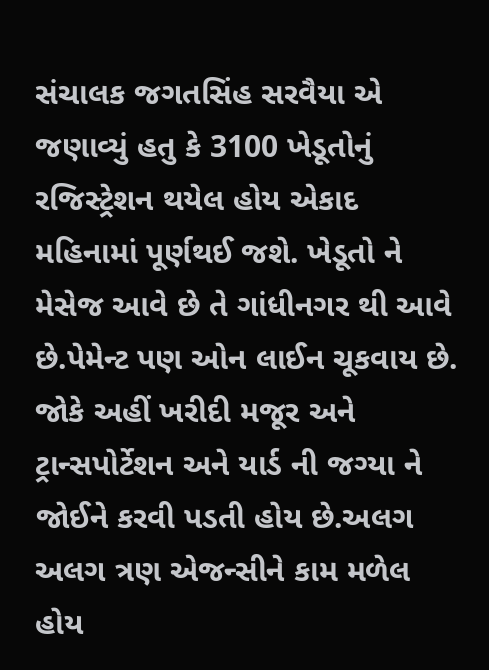સંચાલક જગતસિંહ સરવૈયા એ જણાવ્યું હતુ કે 3100 ખેડૂતોનું રજિસ્ટ્રેશન થયેલ હોય એકાદ મહિનામાં પૂર્ણથઈ જશે. ખેડૂતો ને મેસેજ આવે છે તે ગાંધીનગર થી આવે છે.પેમેન્ટ પણ ઓન લાઈન ચૂકવાય છે. જોકે અહીં ખરીદી મજૂર અને ટ્રાન્સપોર્ટેશન અને યાર્ડ ની જગ્યા ને જોઈને કરવી પડતી હોય છે.અલગ અલગ ત્રણ એજન્સીને કામ મળેલ હોય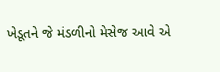ખેડૂતને જે મંડળીનો મેસેજ આવે એ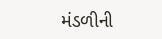મંડળીની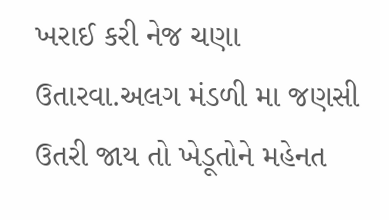ખરાઈ કરી નેજ ચણા ઉતારવા.અલગ મંડળી મા જણસી ઉતરી જાય તો ખેડૂતોને મહેનત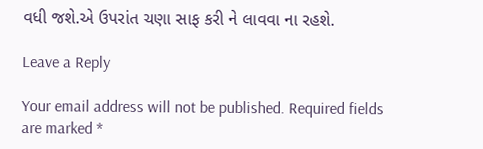વધી જશે.એ ઉપરાંત ચણા સાફ કરી ને લાવવા ના રહશે.

Leave a Reply

Your email address will not be published. Required fields are marked *